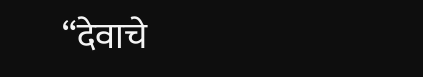“देवाचे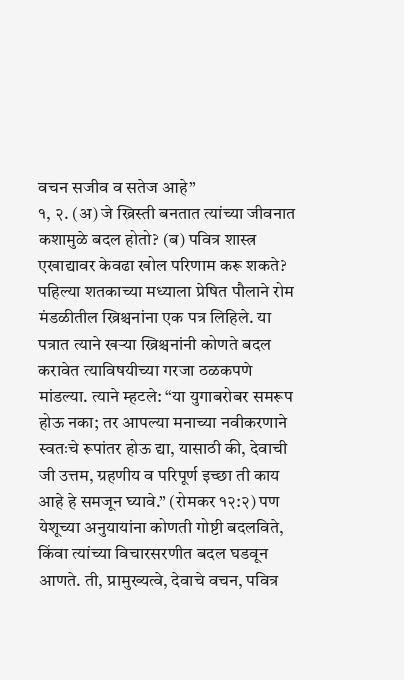वचन सजीव व सतेज आहे”
१, २. (अ) जे ख्रिस्ती बनतात त्यांच्या जीवनात कशामुळे बदल होतो? (ब) पवित्र शास्त्र एखाद्यावर केवढा खोल परिणाम करू शकते?
पहिल्या शतकाच्या मध्याला प्रेषित पौलाने रोम मंडळीतील ख्रिश्चनांना एक पत्र लिहिले. या पत्रात त्याने खऱ्या ख्रिश्चनांनी कोणते बदल करावेत त्याविषयीच्या गरजा ठळकपणे मांडल्या. त्याने म्हटले: “या युगाबरोबर समरूप होऊ नका; तर आपल्या मनाच्या नवीकरणाने स्वतःचे रूपांतर होऊ द्या, यासाठी की, देवाची जी उत्तम, ग्रहणीय व परिपूर्ण इच्छा ती काय आहे हे समजून घ्यावे.” (रोमकर १२:२) पण येशूच्या अनुयायांना कोणती गोष्टी बदलविते, किंवा त्यांच्या विचारसरणीत बदल घडवून आणते. ती, प्रामुख्यत्वे, देवाचे वचन, पवित्र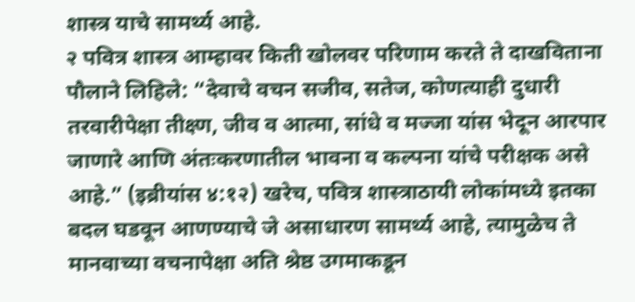शास्त्र याचे सामर्थ्य आहे.
२ पवित्र शास्त्र आम्हावर किती खोलवर परिणाम करते ते दाखविताना पौलाने लिहिले: “देवाचे वचन सजीव, सतेज, कोणत्याही दुधारी तरवारीपेक्षा तीक्ष्ण, जीव व आत्मा, सांधे व मज्जा यांस भेदून आरपार जाणारे आणि अंतःकरणातील भावना व कल्पना यांचे परीक्षक असे आहे.” (इब्रीयांस ४:१२) खरेच, पवित्र शास्त्राठायी लोकांमध्ये इतका बदल घडवून आणण्याचे जे असाधारण सामर्थ्य आहे, त्यामुळेच ते मानवाच्या वचनापेक्षा अति श्रेष्ठ उगमाकडून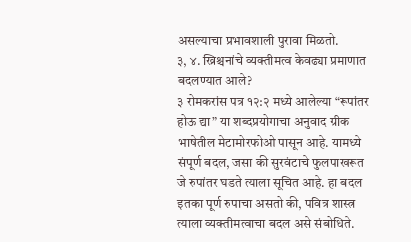असल्याचा प्रभावशाली पुरावा मिळतो.
३, ४. ख्रिश्चनांचे व्यक्तीमत्व केवढ्या प्रमाणात बदलण्यात आले?
३ रोमकरांस पत्र १२:२ मध्ये आलेल्या “रूपांतर होऊ द्या” या शब्दप्रयोगाचा अनुवाद ग्रीक भाषेतील मेटामोरफोओ पासून आहे. यामध्ये संपूर्ण बदल, जसा की सुरवंटाचे फुलपाखरूत जे रुपांतर घडते त्याला सूचित आहे. हा बदल इतका पूर्ण रुपाचा असतो की, पवित्र शास्त्र त्याला व्यक्तीमत्वाचा बदल असे संबोधिते.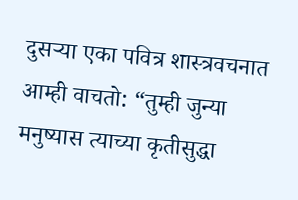दुसऱ्या एका पवित्र शास्त्रवचनात आम्ही वाचतो: “तुम्ही जुन्या मनुष्यास त्याच्या कृतीसुद्धा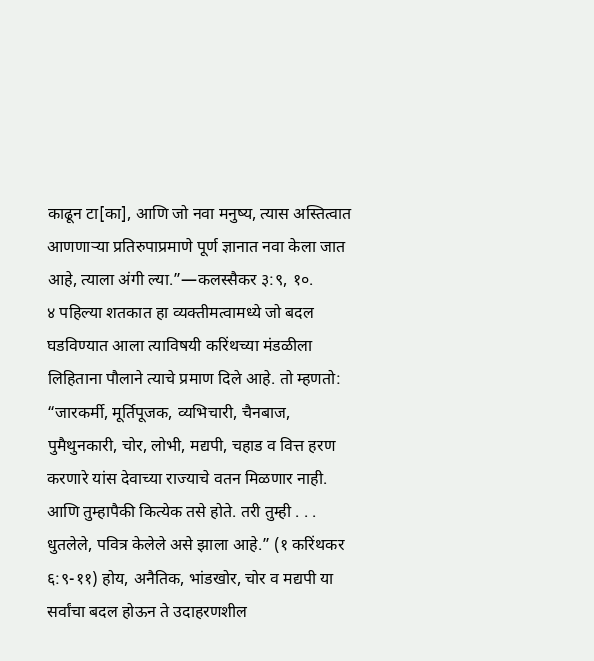काढून टा[का], आणि जो नवा मनुष्य, त्यास अस्तित्वात आणणाऱ्या प्रतिरुपाप्रमाणे पूर्ण ज्ञानात नवा केला जात आहे, त्याला अंगी ल्या.”—कलस्सैकर ३:९, १०.
४ पहिल्या शतकात हा व्यक्तीमत्वामध्ये जो बदल घडविण्यात आला त्याविषयी करिंथच्या मंडळीला लिहिताना पौलाने त्याचे प्रमाण दिले आहे. तो म्हणतो: “जारकर्मी, मूर्तिपूजक, व्यभिचारी, चैनबाज, पुमैथुनकारी, चोर, लोभी, मद्यपी, चहाड व वित्त हरण करणारे यांस देवाच्या राज्याचे वतन मिळणार नाही. आणि तुम्हापैकी कित्येक तसे होते. तरी तुम्ही . . . धुतलेले, पवित्र केलेले असे झाला आहे.” (१ करिंथकर ६:९-११) होय, अनैतिक, भांडखोर, चोर व मद्यपी या सर्वांचा बदल होऊन ते उदाहरणशील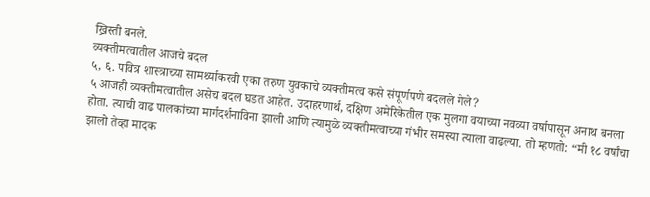ख्रिस्ती बनले.
व्यक्तीमत्वातील आजचे बदल
५, ६. पवित्र शास्त्राच्या सामर्थ्याकरवी एका तरुण युवकाचे व्यक्तीमत्व कसे संपूर्णपणे बदलले गेले?
५ आजही व्यक्तीमत्वातील असेच बदल घडत आहेत. उदाहरणार्थ, दक्षिण अमेरिकेतील एक मुलगा वयाच्या नवव्या वर्षापासून अनाथ बनला होता. त्याची वाढ पालकांच्या मार्गदर्शनाविना झाली आणि त्यामुळे व्यक्तीमत्वाच्या गंभीर समस्या त्याला वाढल्या. तो म्हणतो: “मी १८ वर्षांचा झालो तेव्हा मादक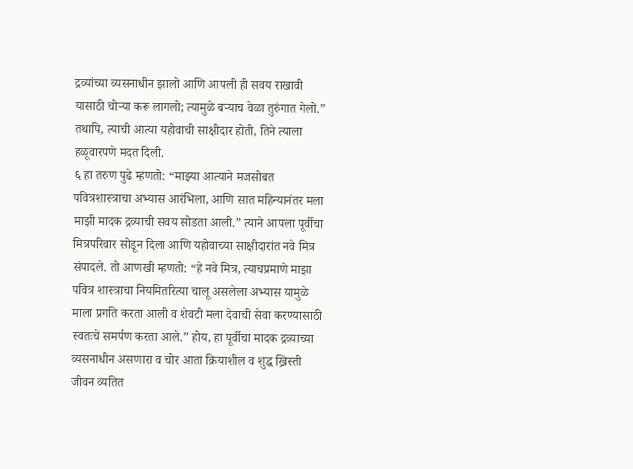द्रव्यांच्या व्यसनाधीन झालो आणि आपली ही सवय राखावी यासाठी चोऱ्या करू लागलो; त्यामुळे बऱ्याच वेळा तुरुंगात गेलो.” तथापि, त्याची आत्या यहोवाची साक्षीदार होती, तिने त्याला हळूवारपणे मदत दिली.
६ हा तरुण पुढे म्हणतो: “माझ्या आत्याने मजसोबत पवित्रशास्त्राचा अभ्यास आरंभिला, आणि सात महिन्यानंतर मला माझी मादक द्रव्याची सवय सोडता आली.” त्याने आपला पूर्वीचा मित्रपरिवार सोडून दिला आणि यहोवाच्या साक्षीदारांत नवे मित्र संपादले. तो आणखी म्हणतो: “हे नवे मित्र, त्याचप्रमाणे माझा पवित्र शास्त्राचा नियमितरित्या चालू असलेला अभ्यास यामुळे माला प्रगति करता आली व शेवटी मला देवाची सेवा करण्यासाठी स्वतःचे समर्पण करता आले.” होय, हा पूर्वीचा मादक द्रव्याच्या व्यसनाधीन असणारा व चोर आता क्रियाशील व शुद्ध ख्रिस्ती जीवन व्यतित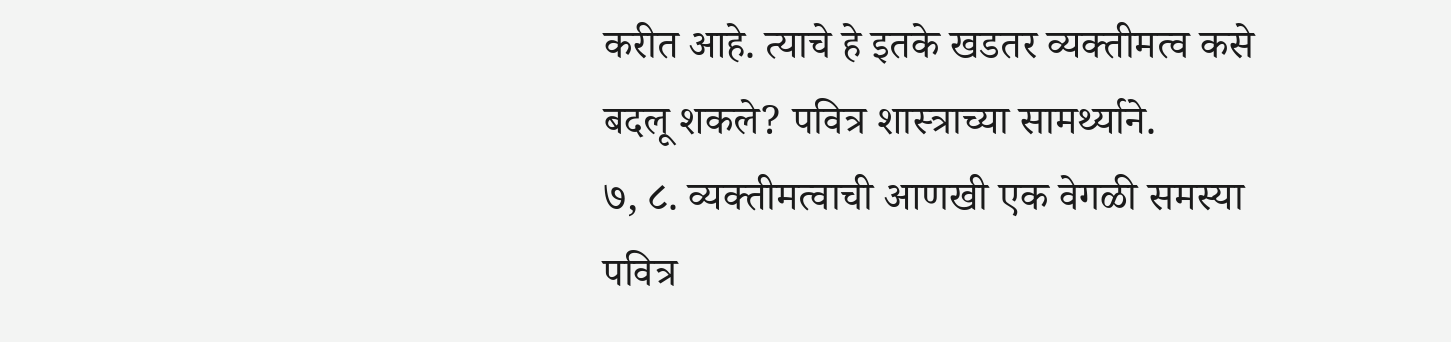करीत आहे. त्याचे हे इतके खडतर व्यक्तीमत्व कसे बदलू शकले? पवित्र शास्त्राच्या सामर्थ्याने.
७, ८. व्यक्तीमत्वाची आणखी एक वेगळी समस्या पवित्र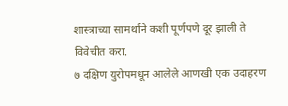शास्त्राच्या सामर्थाने कशी पूर्णपणे दूर झाली ते विवेचीत करा.
७ दक्षिण युरोपमधून आलेले आणखी एक उदाहरण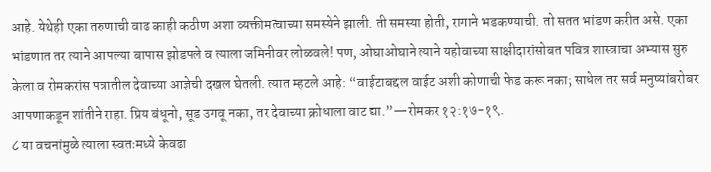आहे. येथेही एका तरुणाची वाढ काही कठीण अशा व्यक्तीमत्वाच्या समस्येने झाली. ती समस्या होती, रागाने भडकण्याची. तो सतत भांडण करीत असे. एका भांडणात तर त्याने आपल्या बापास झोडपले व त्याला जमिनीवर लोळवले! पण, ओघाओघाने त्याने यहोवाच्या साक्षीदारांसोबत पवित्र शास्त्राचा अभ्यास सुरु केला व रोमकरांस पत्रातील देवाच्या आज्ञेची दखल घेतली. त्यात म्हटले आहे: “वाईटाबद्दल वाईट अशी कोणाची फेड करू नका; साधेल तर सर्व मनुष्यांबरोबर आपणाकडून शांतीने राहा. प्रिय बंधूनो, सूड उगवू नका, तर देवाच्या क्रोधाला वाट द्या.”—रोमकर १२:१७-१९.
८ या वचनांमुळे त्याला स्वतःमध्ये केवढा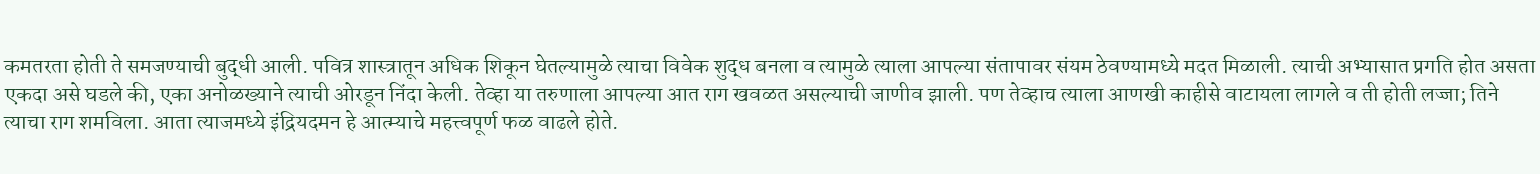कमतरता होती ते समजण्याची बुद्धी आली. पवित्र शास्त्रातून अधिक शिकून घेतल्यामुळे त्याचा विवेक शुद्ध बनला व त्यामुळे त्याला आपल्या संतापावर संयम ठेवण्यामध्ये मदत मिळाली. त्याची अभ्यासात प्रगति होत असता एकदा असे घडले की, एका अनोळख्याने त्याची ओरडून निंदा केली. तेव्हा या तरुणाला आपल्या आत राग खवळत असल्याची जाणीव झाली. पण तेव्हाच त्याला आणखी काहीसे वाटायला लागले व ती होती लज्जा; तिने त्याचा राग शमविला. आता त्याजमध्ये इंद्रियदमन हे आत्म्याचे महत्त्वपूर्ण फळ वाढले होते.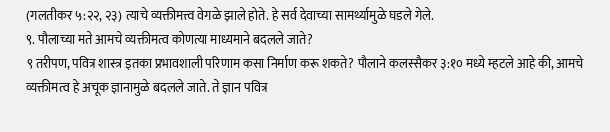(गलतीकर ५:२२, २३) त्याचे व्यक्तीमत्त्व वेगळे झाले होते. हे सर्व देवाच्या सामर्थ्यामुळे घडले गेले.
९. पौलाच्या मते आमचे व्यक्तीमत्व कोणत्या माध्यमाने बदलले जाते?
९ तरीपण, पवित्र शास्त्र इतका प्रभावशाली परिणाम कसा निर्माण करू शकते? पौलाने कलस्सैकर ३:१० मध्ये म्हटले आहे की, आमचे व्यक्तीमत्व हे अचूक ज्ञानामुळे बदलले जाते. ते ज्ञान पवित्र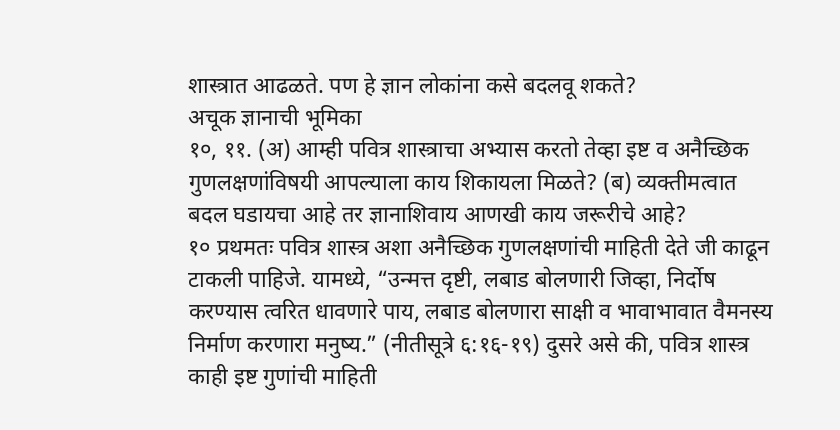शास्त्रात आढळते. पण हे ज्ञान लोकांना कसे बदलवू शकते?
अचूक ज्ञानाची भूमिका
१०, ११. (अ) आम्ही पवित्र शास्त्राचा अभ्यास करतो तेव्हा इष्ट व अनैच्छिक गुणलक्षणांविषयी आपल्याला काय शिकायला मिळते? (ब) व्यक्तीमत्वात बदल घडायचा आहे तर ज्ञानाशिवाय आणखी काय जरूरीचे आहे?
१० प्रथमतः पवित्र शास्त्र अशा अनैच्छिक गुणलक्षणांची माहिती देते जी काढून टाकली पाहिजे. यामध्ये, “उन्मत्त दृष्टी, लबाड बोलणारी जिव्हा, निर्दोष करण्यास त्वरित धावणारे पाय, लबाड बोलणारा साक्षी व भावाभावात वैमनस्य निर्माण करणारा मनुष्य.” (नीतीसूत्रे ६:१६-१९) दुसरे असे की, पवित्र शास्त्र काही इष्ट गुणांची माहिती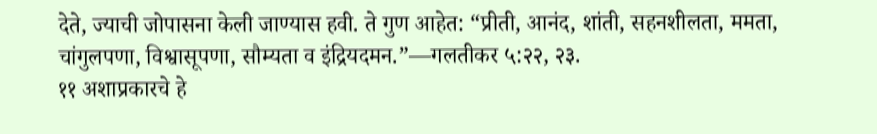देते, ज्याची जोपासना केली जाण्यास हवी. ते गुण आहेत: “प्रीती, आनंद, शांती, सहनशीलता, ममता, चांगुलपणा, विश्वासूपणा, सौम्यता व इंद्रियदमन.”—गलतीकर ५:२२, २३.
११ अशाप्रकारचे हे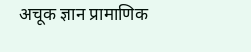अचूक ज्ञान प्रामाणिक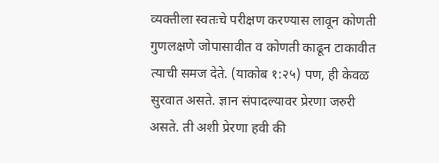व्यक्तीला स्वतःचे परीक्षण करण्यास लावून कोणती गुणलक्षणे जोपासावीत व कोणती काढून टाकावीत त्याची समज देते. (याकोब १:२५) पण, ही केवळ सुरवात असते. ज्ञान संपादल्यावर प्रेरणा जरुरी असते. ती अशी प्रेरणा हवी की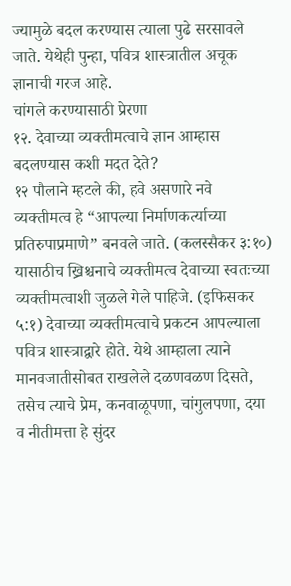ज्यामुळे बदल करण्यास त्याला पुढे सरसावले जाते. येथेही पुन्हा, पवित्र शास्त्रातील अचूक ज्ञानाची गरज आहे.
चांगले करण्यासाठी प्रेरणा
१२. देवाच्या व्यक्तीमत्वाचे ज्ञान आम्हास बदलण्यास कशी मदत देते?
१२ पौलाने म्हटले की, हवे असणारे नवे व्यक्तीमत्व हे “आपल्या निर्माणकर्त्याच्या प्रतिरुपाप्रमाणे” बनवले जाते. (कलस्सैकर ३:१०) यासाठीच ख्रिश्चनाचे व्यक्तीमत्व देवाच्या स्वतःच्या व्यक्तीमत्वाशी जुळले गेले पाहिजे. (इफिसकर ५:१) देवाच्या व्यक्तीमत्वाचे प्रकटन आपल्याला पवित्र शास्त्राद्वारे होते. येथे आम्हाला त्याने मानवजातीसोबत राखलेले दळणवळण दिसते, तसेच त्याचे प्रेम, कनवाळूपणा, चांगुलपणा, दया व नीतीमत्ता हे सुंदर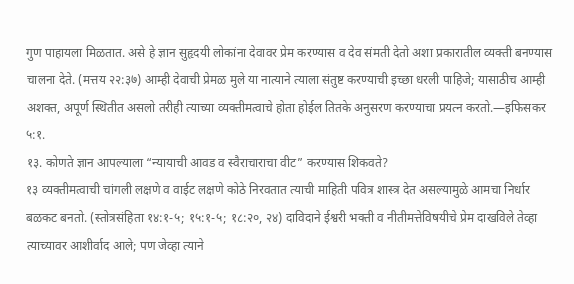गुण पाहायला मिळतात. असे हे ज्ञान सुहृदयी लोकांना देवावर प्रेम करण्यास व देव संमती देतो अशा प्रकारातील व्यक्ती बनण्यास चालना देते. (मत्तय २२:३७) आम्ही देवाची प्रेमळ मुले या नात्याने त्याला संतुष्ट करण्याची इच्छा धरली पाहिजे; यासाठीच आम्ही अशक्त, अपूर्ण स्थितीत असलो तरीही त्याच्या व्यक्तीमत्वाचे होता होईल तितके अनुसरण करण्याचा प्रयत्न करतो.—इफिसकर ५:१.
१३. कोणते ज्ञान आपल्याला “न्यायाची आवड व स्वैराचाराचा वीट” करण्यास शिकवते?
१३ व्यक्तीमत्वाची चांगली लक्षणे व वाईट लक्षणे कोठे निरवतात त्याची माहिती पवित्र शास्त्र देत असल्यामुळे आमचा निर्धार बळकट बनतो. (स्तोत्रसंहिता १४:१-५; १५:१-५; १८:२०, २४) दाविदाने ईश्वरी भक्ती व नीतीमत्तेविषयीचे प्रेम दाखविले तेव्हा त्याच्यावर आशीर्वाद आले; पण जेव्हा त्याने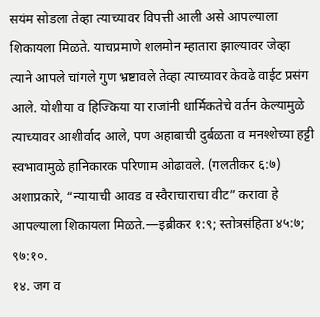सयंम सोडला तेव्हा त्याच्यावर विपत्ती आली असे आपल्याला शिकायला मिळते. याचप्रमाणे शलमोन म्हातारा झाल्यावर जेव्हा त्याने आपले चांगले गुण भ्रष्टावले तेव्हा त्याच्यावर केवढे वाईट प्रसंग आले. योशीया व हिज्किया या राजांनी धार्मिकतेचे वर्तन केल्यामुळे त्याच्यावर आशीर्वाद आले, पण अहाबाची दुर्बळता व मनश्शेच्या हट्टी स्वभावामुळे हानिकारक परिणाम ओढावले. (गलतीकर ६:७) अशाप्रकारे, “न्यायाची आवड व स्वैराचाराचा वीट” करावा हे आपल्याला शिकायला मिळते.—इब्रीकर १:९; स्तोत्रसंहिता ४५:७; ९७:१०.
१४. जग व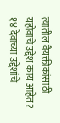त्यातील वैयक्तीकांसाठी यहोवाचे उद्देश काय आहेत?
१४ देवाच्या उद्देशांचे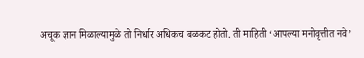अचूक ज्ञान मिळाल्यामुळे तो निर्धार अधिकच बळकट होतो. ती माहिती ‘आपल्या मनोवृत्तीत नवे’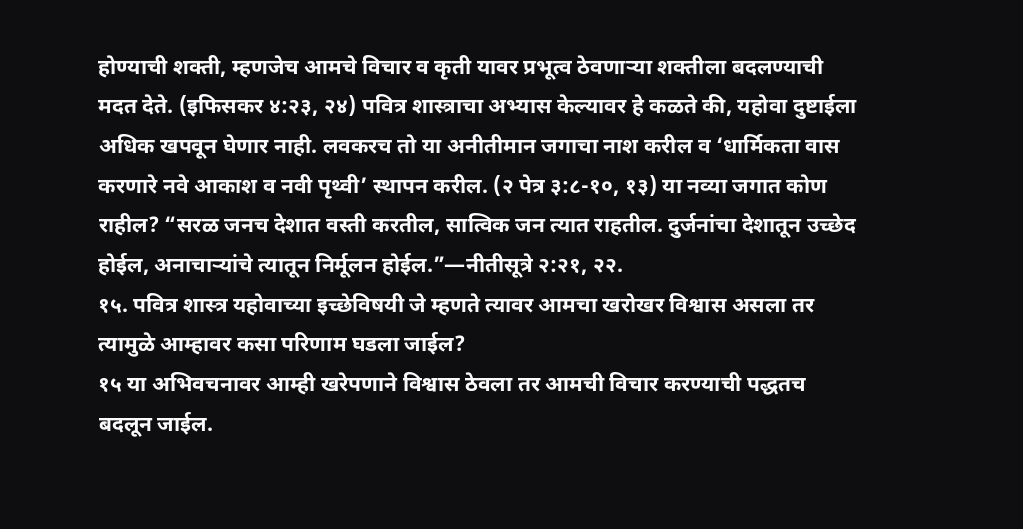होण्याची शक्ती, म्हणजेच आमचे विचार व कृती यावर प्रभूत्व ठेवणाऱ्या शक्तीला बदलण्याची मदत देते. (इफिसकर ४:२३, २४) पवित्र शास्त्राचा अभ्यास केल्यावर हे कळते की, यहोवा दुष्टाईला अधिक खपवून घेणार नाही. लवकरच तो या अनीतीमान जगाचा नाश करील व ‘धार्मिकता वास करणारे नवे आकाश व नवी पृथ्वी’ स्थापन करील. (२ पेत्र ३:८-१०, १३) या नव्या जगात कोण राहील? “सरळ जनच देशात वस्ती करतील, सात्विक जन त्यात राहतील. दुर्जनांचा देशातून उच्छेद होईल, अनाचाऱ्यांचे त्यातून निर्मूलन होईल.”—नीतीसूत्रे २:२१, २२.
१५. पवित्र शास्त्र यहोवाच्या इच्छेविषयी जे म्हणते त्यावर आमचा खरोखर विश्वास असला तर त्यामुळे आम्हावर कसा परिणाम घडला जाईल?
१५ या अभिवचनावर आम्ही खरेपणाने विश्वास ठेवला तर आमची विचार करण्याची पद्धतच बदलून जाईल.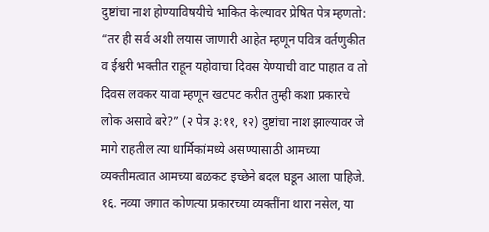दुष्टांचा नाश होण्याविषयीचे भाकित केल्यावर प्रेषित पेत्र म्हणतो: “तर ही सर्व अशी लयास जाणारी आहेत म्हणून पवित्र वर्तणुकीत व ईश्वरी भक्तीत राहून यहोवाचा दिवस येण्याची वाट पाहात व तो दिवस लवकर यावा म्हणून खटपट करीत तुम्ही कशा प्रकारचे लोक असावे बरे?” (२ पेत्र ३:११, १२) दुष्टांचा नाश झाल्यावर जे मागे राहतील त्या धार्मिकांमध्ये असण्यासाठी आमच्या व्यक्तीमत्वात आमच्या बळकट इच्छेने बदल घडून आला पाहिजे.
१६. नव्या जगात कोणत्या प्रकारच्या व्यक्तींना थारा नसेल, या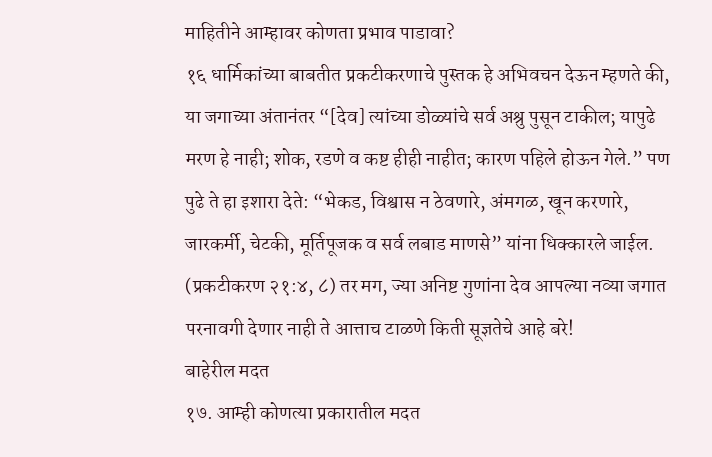माहितीने आम्हावर कोणता प्रभाव पाडावा?
१६ धार्मिकांच्या बाबतीत प्रकटीकरणाचे पुस्तक हे अभिवचन देऊन म्हणते की, या जगाच्या अंतानंतर “[देव] त्यांच्या डोळ्यांचे सर्व अश्रु पुसून टाकील; यापुढे मरण हे नाही; शोक, रडणे व कष्ट हीही नाहीत; कारण पहिले होऊन गेले.” पण पुढे ते हा इशारा देते: “भेकड, विश्वास न ठेवणारे, अंमगळ, खून करणारे, जारकर्मी, चेटकी, मूर्तिपूजक व सर्व लबाड माणसे” यांना धिक्कारले जाईल. (प्रकटीकरण २१:४, ८) तर मग, ज्या अनिष्ट गुणांना देव आपल्या नव्या जगात परनावगी देणार नाही ते आत्ताच टाळणे किती सूज्ञतेचे आहे बरे!
बाहेरील मदत
१७. आम्ही कोणत्या प्रकारातील मदत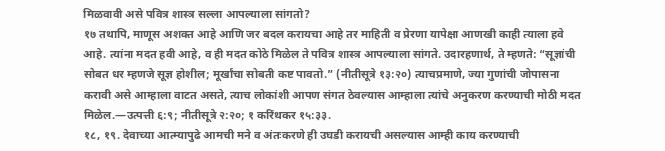मिळवावी असे पवित्र शास्त्र सल्ला आपल्याला सांगतो?
१७ तथापि, माणूस अशक्त आहे आणि जर बदल करायचा आहे तर माहिती व प्रेरणा यापेक्षा आणखी काही त्याला हवे आहे. त्यांना मदत हवी आहे, व ही मदत कोठे मिळेल ते पवित्र शास्त्र आपल्याला सांगते. उदारहणार्थ, ते म्हणते: “सूज्ञांची सोबत धर म्हणजे सूज्ञ होशील; मूर्खांचा सोबती कष्ट पावतो.” (नीतीसूत्रे १३:२०) त्याचप्रमाणे, ज्या गुणांची जोपासना करावी असे आम्हाला वाटत असते, त्याच लोकांशी आपण संगत ठेवल्यास आम्हाला त्यांचे अनुकरण करण्याची मोठी मदत मिळेल.—उत्पत्ती ६:९; नीतीसूत्रे २:२०; १ करिंथकर १५:३३.
१८, १९. देवाच्या आत्म्यापुढे आमची मने व अंतःकरणे ही उघडी करायची असल्यास आम्ही काय करण्याची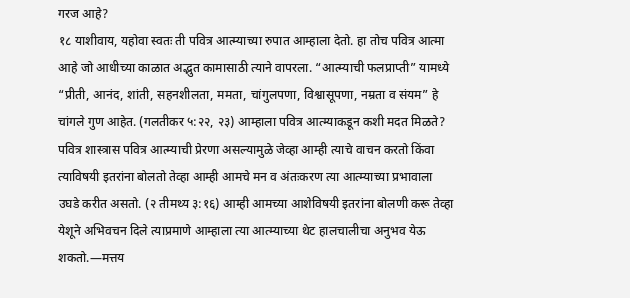गरज आहे?
१८ याशीवाय, यहोवा स्वतः ती पवित्र आत्म्याच्या रुपात आम्हाला देतो. हा तोच पवित्र आत्मा आहे जो आधीच्या काळात अद्भुत कामासाठी त्याने वापरला. “आत्म्याची फलप्राप्ती” यामध्ये “प्रीती, आनंद, शांती, सहनशीलता, ममता, चांगुलपणा, विश्वासूपणा, नम्रता व संयम” हे चांगले गुण आहेत. (गलतीकर ५:२२, २३) आम्हाला पवित्र आत्म्याकडून कशी मदत मिळते? पवित्र शास्त्रास पवित्र आत्म्याची प्रेरणा असल्यामुळे जेव्हा आम्ही त्याचे वाचन करतो किंवा त्याविषयी इतरांना बोलतो तेव्हा आम्ही आमचे मन व अंतःकरण त्या आत्म्याच्या प्रभावाला उघडे करीत असतो. (२ तीमथ्य ३:१६) आम्ही आमच्या आशेविषयी इतरांना बोलणी करू तेव्हा येशूने अभिवचन दिले त्याप्रमाणे आम्हाला त्या आत्म्याच्या थेट हालचालीचा अनुभव येऊ शकतो.—मत्तय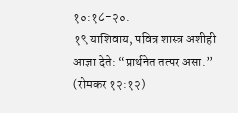१०:१८-२०.
१९ याशिवाय, पवित्र शास्त्र अशीही आज्ञा देते: “प्रार्थनेत तत्पर असा.” (रोमकर १२:१२)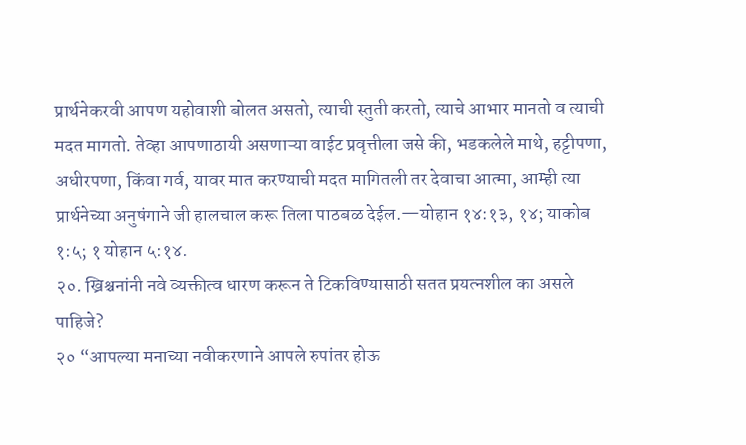प्रार्थनेकरवी आपण यहोवाशी बोलत असतो, त्याची स्तुती करतो, त्याचे आभार मानतो व त्याची मदत मागतो. तेव्हा आपणाठायी असणाऱ्या वाईट प्रवृत्तीला जसे की, भडकलेले माथे, हट्टीपणा, अधीरपणा, किंवा गर्व, यावर मात करण्याची मदत मागितली तर देवाचा आत्मा, आम्ही त्या प्रार्थनेच्या अनुषंगाने जी हालचाल करू तिला पाठबळ देईल.—योहान १४:१३, १४; याकोब १:५; १ योहान ५:१४.
२०. ख्रिश्चनांनी नवे व्यक्तीत्व धारण करून ते टिकविण्यासाठी सतत प्रयत्नशील का असले पाहिजे?
२० “आपल्या मनाच्या नवीकरणाने आपले रुपांतर होऊ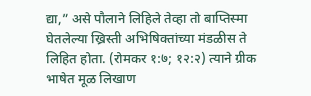द्या,” असे पौलाने लिहिले तेव्हा तो बाप्तिस्मा घेतलेल्या ख्रिस्ती अभिषिक्तांच्या मंडळीस ते लिहित होता. (रोमकर १:७; १२:२) त्याने ग्रीक भाषेत मूळ लिखाण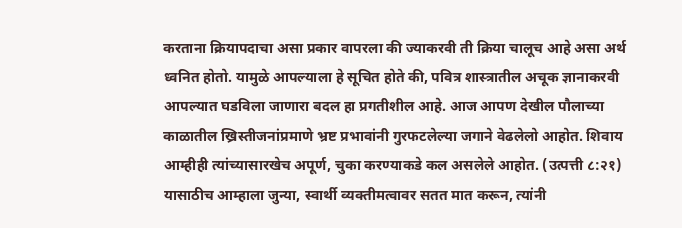करताना क्रियापदाचा असा प्रकार वापरला की ज्याकरवी ती क्रिया चालूच आहे असा अर्थ ध्वनित होतो. यामुळे आपल्याला हे सूचित होते की, पवित्र शास्त्रातील अचूक ज्ञानाकरवी आपल्यात घडविला जाणारा बदल हा प्रगतीशील आहे. आज आपण देखील पौलाच्या काळातील ख्रिस्तीजनांप्रमाणे भ्रष्ट प्रभावांनी गुरफटलेल्या जगाने वेढलेलो आहोत. शिवाय आम्हीही त्यांच्यासारखेच अपूर्ण, चुका करण्याकडे कल असलेले आहोत. (उत्पत्ती ८:२१) यासाठीच आम्हाला जुन्या, स्वार्थी व्यक्तीमत्वावर सतत मात करून, त्यांनी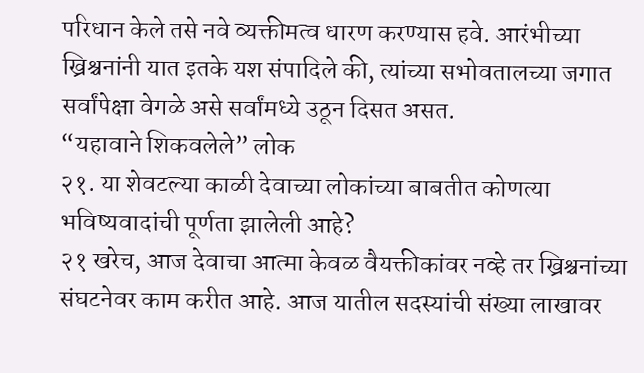परिधान केले तसे नवे व्यक्तीमत्व धारण करण्यास हवे. आरंभीच्या ख्रिश्चनांनी यात इतके यश संपादिले की, त्यांच्या सभोवतालच्या जगात सर्वांपेक्षा वेगळे असे सर्वांमध्ये उठून दिसत असत.
“यहावाने शिकवलेले” लोक
२१. या शेवटल्या काळी देवाच्या लोकांच्या बाबतीत कोणत्या भविष्यवादांची पूर्णता झालेली आहे?
२१ खरेच, आज देवाचा आत्मा केवळ वैयक्तीकांवर नव्हे तर ख्रिश्चनांच्या संघटनेवर काम करीत आहे. आज यातील सदस्यांची संख्या लाखावर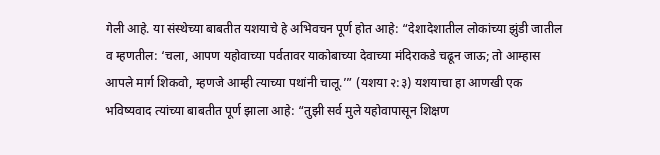गेली आहे. या संस्थेच्या बाबतीत यशयाचे हे अभिवचन पूर्ण होत आहे: “देशादेशातील लोकांच्या झुंडी जातील व म्हणतील: ‘चला, आपण यहोवाच्या पर्वतावर याकोबाच्या देवाच्या मंदिराकडे चढून जाऊ; तो आम्हास आपले मार्ग शिकवो, म्हणजे आम्ही त्याच्या पथांनी चालू.’” (यशया २:३) यशयाचा हा आणखी एक भविष्यवाद त्यांच्या बाबतीत पूर्ण झाला आहे: “तुझी सर्व मुले यहोवापासून शिक्षण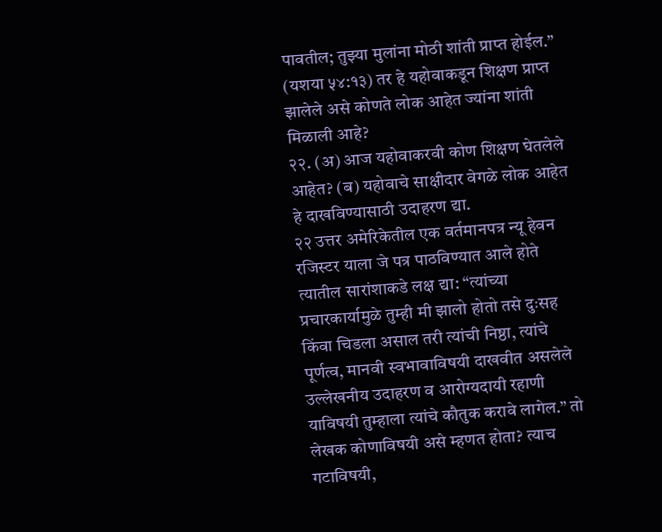पावतील; तुझ्या मुलांना मोठी शांती प्राप्त होईल.” (यशया ५४:१३) तर हे यहोवाकडून शिक्षण प्राप्त झालेले असे कोणते लोक आहेत ज्यांना शांती मिळाली आहे?
२२. (अ) आज यहोवाकरवी कोण शिक्षण घेतलेले आहेत? (ब) यहोवाचे साक्षीदार वेगळे लोक आहेत हे दाखविण्यासाठी उदाहरण द्या.
२२ उत्तर अमेरिकेतील एक वर्तमानपत्र न्यू हेवन रजिस्टर याला जे पत्र पाठविण्यात आले होते त्यातील सारांशाकडे लक्ष द्या: “त्यांच्या प्रचारकार्यामुळे तुम्ही मी झालो होतो तसे दुःसह किंवा चिडला असाल तरी त्यांची निष्ठा, त्यांचे पूर्णत्व, मानवी स्वभावाविषयी दाखवीत असलेले उल्लेखनीय उदाहरण व आरोग्यदायी रहाणी याविषयी तुम्हाला त्यांचे कौतुक करावे लागेल.” तो लेखक कोणाविषयी असे म्हणत होता? त्याच गटाविषयी,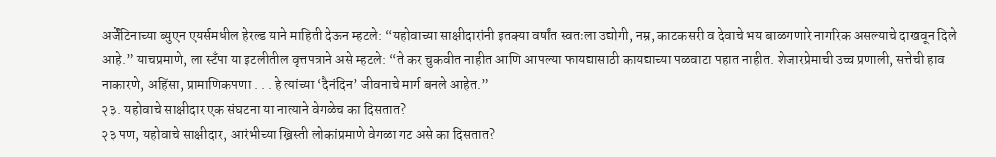अर्जेंटिनाच्या ब्युएन एयर्समधील हेरल्ड याने माहिती देऊन म्हटले: “यहोवाच्या साक्षीदारांनी इतक्या वर्षांत स्वतःला उद्योगी, नम्र, काटकसरी व देवाचे भय बाळगणारे नागरिक असल्याचे दाखवून दिले आहे.” याचप्रमाणे, ला स्टँपा या इटलीतील वृत्तपत्राने असे म्हटले: “ते कर चुकवीत नाहीत आणि आपल्या फायद्यासाठी कायद्याच्या पळवाटा पहात नाहीत. शेजारप्रेमाची उच्च प्रणाली, सत्तेची हाव नाकारणे, अहिंसा, प्रामाणिकपणा . . . हे त्यांच्या ‘दैनंदिन’ जीवनाचे मार्ग बनले आहेत.”
२३. यहोवाचे साक्षीदार एक संघटना या नात्याने वेगळेच का दिसतात?
२३ पण, यहोवाचे साक्षीदार, आरंभीच्या ख्रिस्ती लोकांप्रमाणे वेगळा गट असे का दिसतात?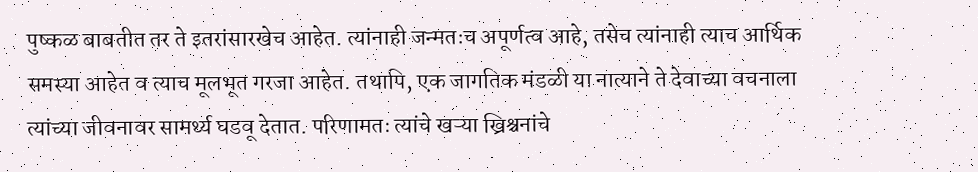पुष्कळ बाबतीत तर ते इतरांसारखेच आहेत. त्यांनाही जन्मतःच अपूर्णत्व आहे, तसेच त्यांनाही त्याच आर्थिक समस्या आहेत व त्याच मूलभूत गरजा आहेत. तथापि, एक जागतिक मंडळी या नात्याने ते देवाच्या वचनाला त्यांच्या जीवनावर सामर्थ्य घडवू देतात. परिणामतः त्यांचे खऱ्या ख्रिश्चनांचे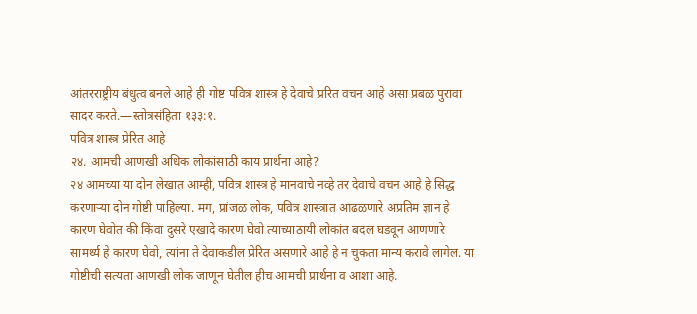आंतरराष्ट्रीय बंधुत्व बनले आहे ही गोष्ट पवित्र शास्त्र हे देवाचे प्ररित वचन आहे असा प्रबळ पुरावा सादर करते.—स्तोत्रसंहिता १३३:१.
पवित्र शास्त्र प्रेरित आहे
२४. आमची आणखी अधिक लोकांसाठी काय प्रार्थना आहे?
२४ आमच्या या दोन लेखात आम्ही, पवित्र शास्त्र हे मानवाचे नव्हे तर देवाचे वचन आहे हे सिद्ध करणाऱ्या दोन गोष्टी पाहिल्या. मग, प्रांजळ लोक, पवित्र शास्त्रात आढळणारे अप्रतिम ज्ञान हे कारण घेवोत की किंवा दुसरे एखादे कारण घेवो त्याच्याठायी लोकांत बदल घडवून आणणारे सामर्थ्य हे कारण घेवो, त्यांना ते देवाकडील प्रेरित असणारे आहे हे न चुकता मान्य करावे लागेल. या गोष्टीची सत्यता आणखी लोक जाणून घेतील हीच आमची प्रार्थना व आशा आहे.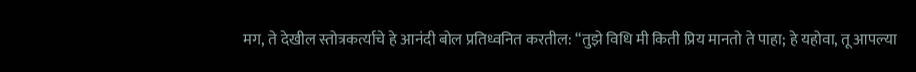मग, ते देखील स्तोत्रकर्त्याचे हे आनंदी बोल प्रतिध्वनित करतील: “तुझे विधि मी किती प्रिय मानतो ते पाहा; हे यहोवा, तू आपल्या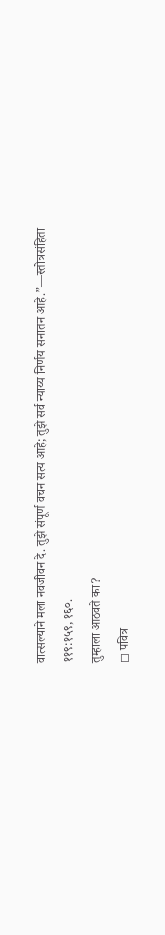वात्सल्याने मला नवजीवन दे. तुझे संपूर्ण वचन सत्य आहे; तुझे सर्व न्याय्य निर्णय सनातन आहे.”—स्तोत्रसंहिता ११९:१५९, १६०.
तुम्हाला आठवते का?
◻ पवित्र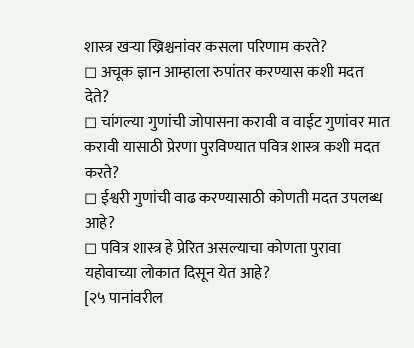शास्त्र खऱ्या ख्रिश्चनांवर कसला परिणाम करते?
◻ अचूक ज्ञान आम्हाला रुपांतर करण्यास कशी मदत देते?
◻ चांगल्या गुणांची जोपासना करावी व वाईट गुणांवर मात करावी यासाठी प्रेरणा पुरविण्यात पवित्र शास्त्र कशी मदत करते?
◻ ईश्वरी गुणांची वाढ करण्यासाठी कोणती मदत उपलब्ध आहे?
◻ पवित्र शास्त्र हे प्रेरित असल्याचा कोणता पुरावा यहोवाच्या लोकात दिसून येत आहे?
[२५ पानांवरील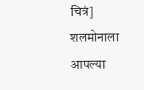चित्रं]
शलमोनाला आपल्या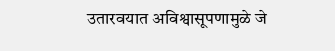उतारवयात अविश्वासूपणामुळे जे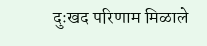दुःखद परिणाम मिळाले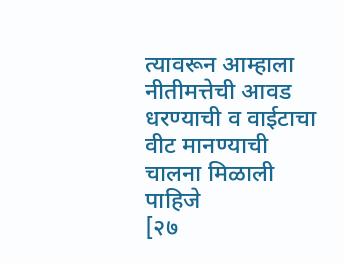त्यावरून आम्हाला नीतीमत्तेची आवड धरण्याची व वाईटाचा वीट मानण्याची चालना मिळाली पाहिजे
[२७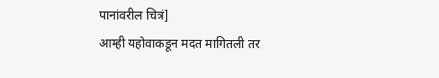पानांवरील चित्रं]
आम्ही यहोवाकडून मदत मागितली तर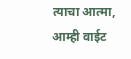त्याचा आत्मा, आम्ही वाईट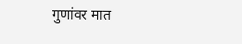गुणांवर मात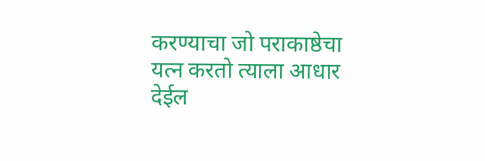करण्याचा जो पराकाष्ठेचा यत्न करतो त्याला आधार देईल